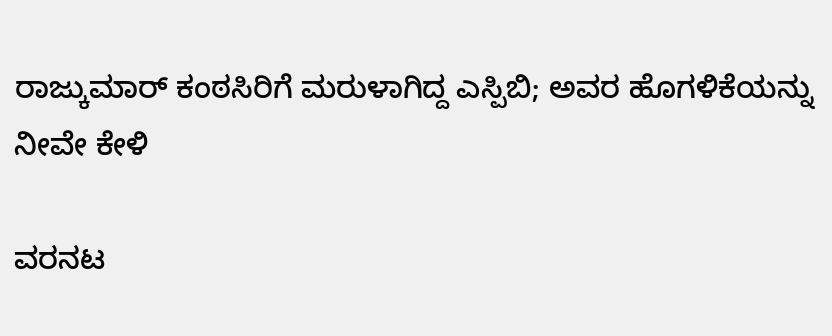ರಾಜ್ಕುಮಾರ್ ಕಂಠಸಿರಿಗೆ ಮರುಳಾಗಿದ್ದ ಎಸ್ಪಿಬಿ; ಅವರ ಹೊಗಳಿಕೆಯನ್ನು ನೀವೇ ಕೇಳಿ

ವರನಟ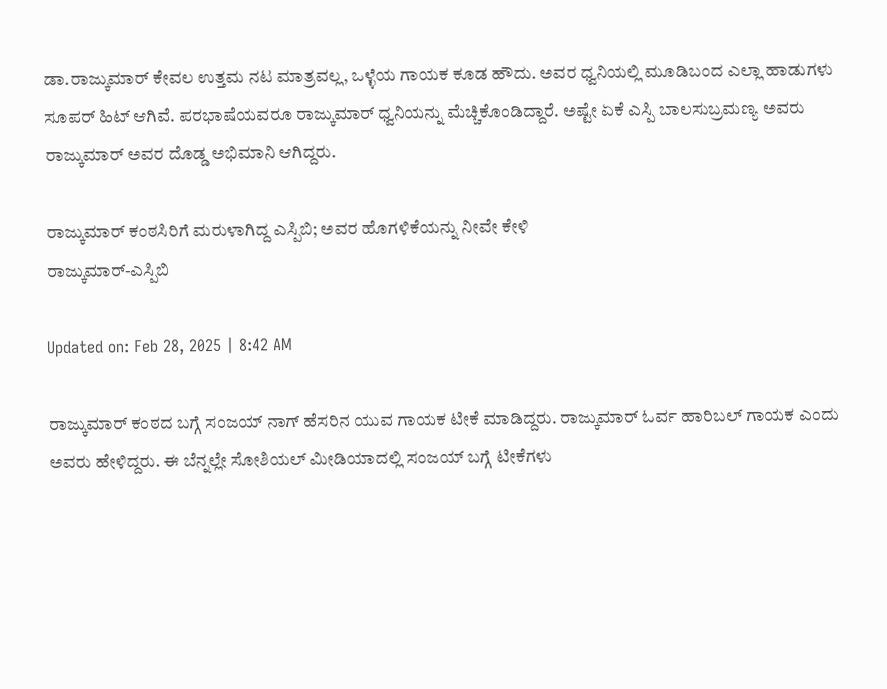ಡಾ.ರಾಜ್ಕುಮಾರ್ ಕೇವಲ ಉತ್ತಮ ನಟ ಮಾತ್ರವಲ್ಲ, ಒಳ್ಳೆಯ ಗಾಯಕ ಕೂಡ ಹೌದು. ಅವರ ಧ್ವನಿಯಲ್ಲಿ ಮೂಡಿಬಂದ ಎಲ್ಲಾ ಹಾಡುಗಳು ಸೂಪರ್ ಹಿಟ್ ಆಗಿವೆ. ಪರಭಾಷೆಯವರೂ ರಾಜ್ಕುಮಾರ್ ಧ್ವನಿಯನ್ನು ಮೆಚ್ಚಿಕೊಂಡಿದ್ದಾರೆ. ಅಷ್ಟೇ ಏಕೆ ಎಸ್ಪಿ ಬಾಲಸುಬ್ರಮಣ್ಯ ಅವರು ರಾಜ್ಕುಮಾರ್ ಅವರ ದೊಡ್ಡ ಅಭಿಮಾನಿ ಆಗಿದ್ದರು.

ರಾಜ್ಕುಮಾರ್ ಕಂಠಸಿರಿಗೆ ಮರುಳಾಗಿದ್ದ ಎಸ್ಪಿಬಿ; ಅವರ ಹೊಗಳಿಕೆಯನ್ನು ನೀವೇ ಕೇಳಿ
ರಾಜ್ಕುಮಾರ್-ಎಸ್ಪಿಬಿ

Updated on: Feb 28, 2025 | 8:42 AM

ರಾಜ್ಕುಮಾರ್ ಕಂಠದ ಬಗ್ಗೆ ಸಂಜಯ್ ನಾಗ್ ಹೆಸರಿನ ಯುವ ಗಾಯಕ ಟೀಕೆ ಮಾಡಿದ್ದರು. ರಾಜ್ಕುಮಾರ್ ಓರ್ವ ಹಾರಿಬಲ್ ಗಾಯಕ ಎಂದು ಅವರು ಹೇಳಿದ್ದರು. ಈ ಬೆನ್ನಲ್ಲೇ ಸೋಶಿಯಲ್ ಮೀಡಿಯಾದಲ್ಲಿ ಸಂಜಯ್ ಬಗ್ಗೆ ಟೀಕೆಗಳು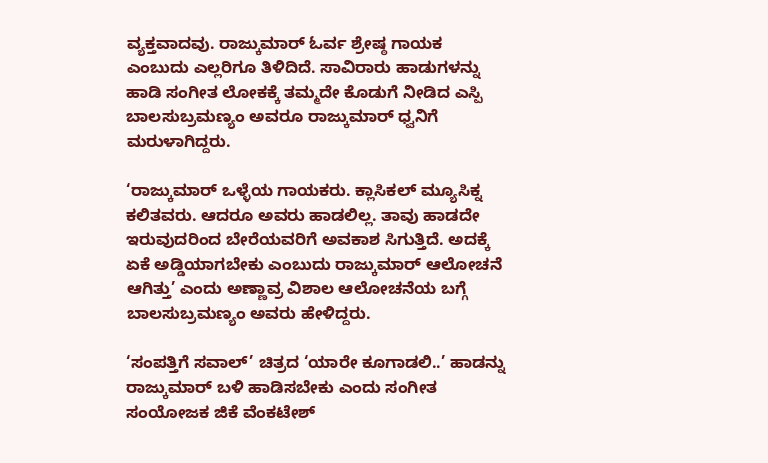ವ್ಯಕ್ತವಾದವು. ರಾಜ್ಕುಮಾರ್ ಓರ್ವ ಶ್ರೇಷ್ಠ ಗಾಯಕ ಎಂಬುದು ಎಲ್ಲರಿಗೂ ತಿಳಿದಿದೆ. ಸಾವಿರಾರು ಹಾಡುಗಳನ್ನು ಹಾಡಿ ಸಂಗೀತ ಲೋಕಕ್ಕೆ ತಮ್ಮದೇ ಕೊಡುಗೆ ನೀಡಿದ ಎಸ್ಪಿ ಬಾಲಸುಬ್ರಮಣ್ಯಂ ಅವರೂ ರಾಜ್ಕುಮಾರ್ ಧ್ವನಿಗೆ ಮರುಳಾಗಿದ್ದರು.

‘ರಾಜ್ಕುಮಾರ್ ಒಳ್ಳೆಯ ಗಾಯಕರು. ಕ್ಲಾಸಿಕಲ್ ಮ್ಯೂಸಿಕ್ನ ಕಲಿತವರು. ಆದರೂ ಅವರು ಹಾಡಲಿಲ್ಲ. ತಾವು ಹಾಡದೇ ಇರುವುದರಿಂದ ಬೇರೆಯವರಿಗೆ ಅವಕಾಶ ಸಿಗುತ್ತಿದೆ. ಅದಕ್ಕೆ ಏಕೆ ಅಡ್ಡಿಯಾಗಬೇಕು ಎಂಬುದು ರಾಜ್ಕುಮಾರ್ ಆಲೋಚನೆ ಆಗಿತ್ತು’ ಎಂದು ಅಣ್ಣಾವ್ರ ವಿಶಾಲ ಆಲೋಚನೆಯ ಬಗ್ಗೆ ಬಾಲಸುಬ್ರಮಣ್ಯಂ ಅವರು ಹೇಳಿದ್ದರು.

‘ಸಂಪತ್ತಿಗೆ ಸವಾಲ್’ ಚಿತ್ರದ ‘ಯಾರೇ ಕೂಗಾಡಲಿ..’ ಹಾಡನ್ನು ರಾಜ್ಕುಮಾರ್ ಬಳಿ ಹಾಡಿಸಬೇಕು ಎಂದು ಸಂಗೀತ ಸಂಯೋಜಕ ಜಿಕೆ ವೆಂಕಟೇಶ್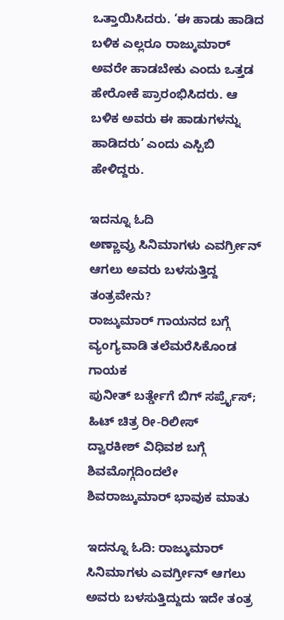ಒತ್ತಾಯಿಸಿದರು. ‘ಈ ಹಾಡು ಹಾಡಿದ ಬಳಿಕ ಎಲ್ಲರೂ ರಾಜ್ಕುಮಾರ್ ಅವರೇ ಹಾಡಬೇಕು ಎಂದು ಒತ್ತಡ ಹೇರೋಕೆ ಪ್ರಾರಂಭಿಸಿದರು. ಆ ಬಳಿಕ ಅವರು ಈ ಹಾಡುಗಳನ್ನು ಹಾಡಿದರು’ ಎಂದು ಎಸ್ಪಿಬಿ ಹೇಳಿದ್ದರು.

ಇದನ್ನೂ ಓದಿ
ಅಣ್ಣಾವ್ರು ಸಿನಿಮಾಗಳು ಎವರ್ಗ್ರೀನ್ ಆಗಲು ಅವರು ಬಳಸುತ್ತಿದ್ದ ತಂತ್ರವೇನು?
ರಾಜ್ಕುಮಾರ್ ಗಾಯನದ ಬಗ್ಗೆ ವ್ಯಂಗ್ಯವಾಡಿ ತಲೆಮರೆಸಿಕೊಂಡ ಗಾಯಕ
ಪುನೀತ್ ಬರ್ತ್ಡೇಗೆ ಬಿಗ್ ಸರ್ಪ್ರೈಸ್; ಹಿಟ್ ಚಿತ್ರ ರೀ-ರಿಲೀಸ್
ದ್ವಾರಕೀಶ್ ವಿಧಿವಶ ಬಗ್ಗೆ ಶಿವಮೊಗ್ಗದಿಂದಲೇ ಶಿವರಾಜ್ಕುಮಾರ್ ಭಾವುಕ ಮಾತು

ಇದನ್ನೂ ಓದಿ: ರಾಜ್ಕುಮಾರ್ ಸಿನಿಮಾಗಳು ಎವರ್ಗ್ರೀನ್ ಆಗಲು ಅವರು ಬಳಸುತ್ತಿದ್ದುದು ಇದೇ ತಂತ್ರ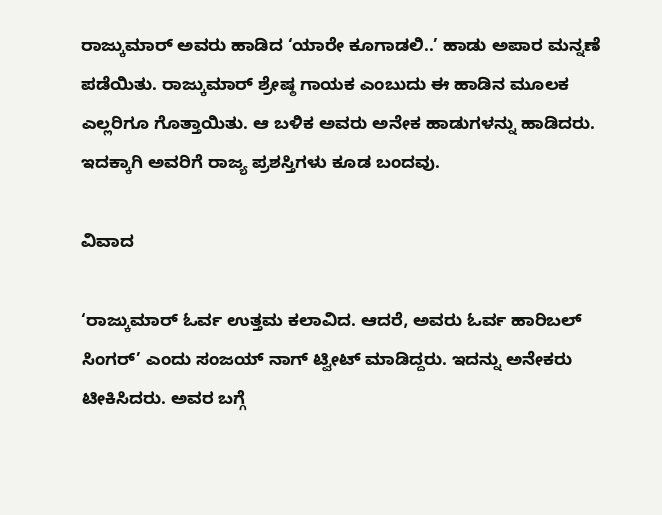ರಾಜ್ಕುಮಾರ್ ಅವರು ಹಾಡಿದ ‘ಯಾರೇ ಕೂಗಾಡಲಿ..’ ಹಾಡು ಅಪಾರ ಮನ್ನಣೆ ಪಡೆಯಿತು. ರಾಜ್ಕುಮಾರ್ ಶ್ರೇಷ್ಠ ಗಾಯಕ ಎಂಬುದು ಈ ಹಾಡಿನ ಮೂಲಕ ಎಲ್ಲರಿಗೂ ಗೊತ್ತಾಯಿತು. ಆ ಬಳಿಕ ಅವರು ಅನೇಕ ಹಾಡುಗಳನ್ನು ಹಾಡಿದರು. ಇದಕ್ಕಾಗಿ ಅವರಿಗೆ ರಾಜ್ಯ ಪ್ರಶಸ್ತಿಗಳು ಕೂಡ ಬಂದವು.

ವಿವಾದ

‘ರಾಜ್ಕುಮಾರ್ ಓರ್ವ ಉತ್ತಮ ಕಲಾವಿದ. ಆದರೆ, ಅವರು ಓರ್ವ ಹಾರಿಬಲ್ ಸಿಂಗರ್’ ಎಂದು ಸಂಜಯ್ ನಾಗ್ ಟ್ವೀಟ್ ಮಾಡಿದ್ದರು. ಇದನ್ನು ಅನೇಕರು ಟೀಕಿಸಿದರು. ಅವರ ಬಗ್ಗೆ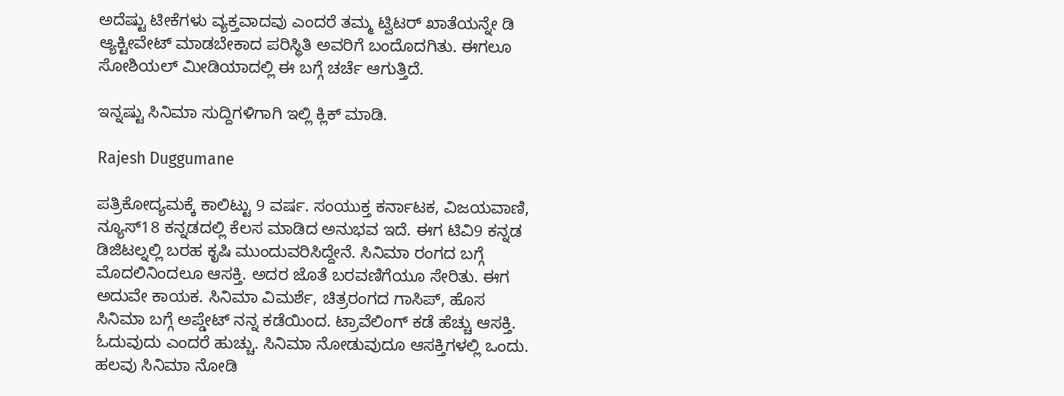ಅದೆಷ್ಟು ಟೀಕೆಗಳು ವ್ಯಕ್ತವಾದವು ಎಂದರೆ ತಮ್ಮ ಟ್ವಿಟರ್ ಖಾತೆಯನ್ನೇ ಡಿ ಆ್ಯಕ್ಟೀವೇಟ್ ಮಾಡಬೇಕಾದ ಪರಿಸ್ಥಿತಿ ಅವರಿಗೆ ಬಂದೊದಗಿತು. ಈಗಲೂ ಸೋಶಿಯಲ್ ಮೀಡಿಯಾದಲ್ಲಿ ಈ ಬಗ್ಗೆ ಚರ್ಚೆ ಆಗುತ್ತಿದೆ.

ಇನ್ನಷ್ಟು ಸಿನಿಮಾ ಸುದ್ದಿಗಳಿಗಾಗಿ ಇಲ್ಲಿ ಕ್ಲಿಕ್ ಮಾಡಿ.

Rajesh Duggumane

ಪತ್ರಿಕೋದ್ಯಮಕ್ಕೆ ಕಾಲಿಟ್ಟು 9 ವರ್ಷ. ಸಂಯುಕ್ತ ಕರ್ನಾಟಕ, ವಿಜಯವಾಣಿ, ನ್ಯೂಸ್18 ಕನ್ನಡದಲ್ಲಿ ಕೆಲಸ ಮಾಡಿದ ಅನುಭವ ಇದೆ. ಈಗ ಟಿವಿ9 ಕನ್ನಡ ಡಿಜಿಟಲ್ನಲ್ಲಿ ಬರಹ ಕೃಷಿ ಮುಂದುವರಿಸಿದ್ದೇನೆ. ಸಿನಿಮಾ ರಂಗದ ಬಗ್ಗೆ ಮೊದಲಿನಿಂದಲೂ ಆಸಕ್ತಿ. ಅದರ ಜೊತೆ ಬರವಣಿಗೆಯೂ ಸೇರಿತು. ಈಗ ಅದುವೇ ಕಾಯಕ. ಸಿನಿಮಾ ವಿಮರ್ಶೆ, ಚಿತ್ರರಂಗದ ಗಾಸಿಪ್, ಹೊಸ ಸಿನಿಮಾ ಬಗ್ಗೆ ಅಪ್ಡೇಟ್ ನನ್ನ ಕಡೆಯಿಂದ. ಟ್ರಾವೆಲಿಂಗ್ ಕಡೆ ಹೆಚ್ಚು ಆಸಕ್ತಿ. ಓದುವುದು ಎಂದರೆ ಹುಚ್ಚು. ಸಿನಿಮಾ ನೋಡುವುದೂ ಆಸಕ್ತಿಗಳಲ್ಲಿ ಒಂದು. ಹಲವು ಸಿನಿಮಾ ನೋಡಿ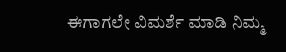ಈಗಾಗಲೇ ವಿಮರ್ಶೆ ಮಾಡಿ ನಿಮ್ಮ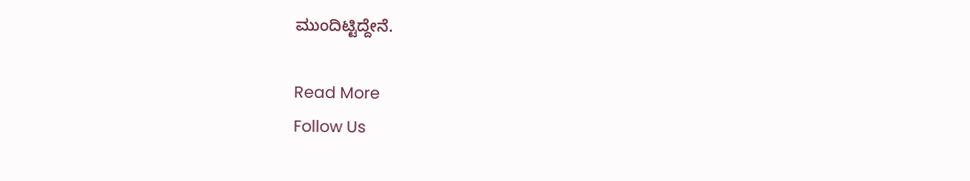ಮುಂದಿಟ್ಟಿದ್ದೇನೆ.

Read More
Follow Us